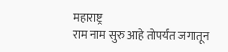महाराष्ट्र
राम नाम सुरु आहे तोपर्यंत जगातून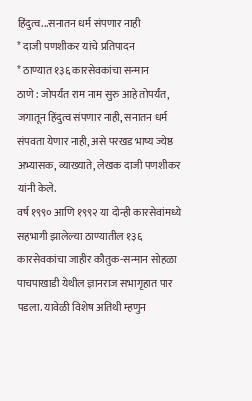हिंदुत्व...सनातन धर्म संपणार नाही
* दाजी पणशीकर यांचे प्रतिपादन
* ठाण्यात १३६ कारसेवकांचा सन्मान
ठाणे : जोपर्यंत राम नाम सुरु आहे तोपर्यंत, जगातून हिंदुत्व संपणार नाही, सनातन धर्म संपवता येणार नाही, असे परखड भाष्य ज्येष्ठ अभ्यासक, व्याख्याते, लेखक दाजी पणशीकर यांनी केले.
वर्ष १९९० आणि १९९२ या दोन्ही कारसेवांमध्ये सहभागी झालेल्या ठाण्यातील १३६ कारसेवकांचा जाहीर कौतुक-सन्मान सोहळा पाचपाखाडी येथील ज्ञानराज सभागृहात पार पडला. यावेळी विशेष अतिथी म्हणुन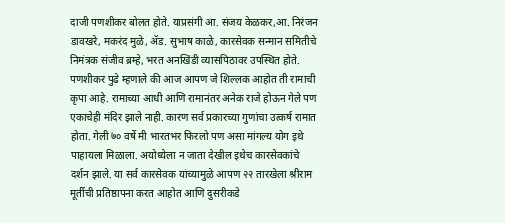दाजी पणशीकर बोलत होते. याप्रसंगी आ. संजय केळकर,आ. निरंजन डावखरे, मकरंद मुळे, ॲड. सुभाष काळे, कारसेवक सन्मान समितीचे निमंत्रक संजीव ब्रम्हे, भरत अनखिंडी व्यासपिठावर उपस्थित होते.
पणशीकर पुढे म्हणाले की आज आपण जे शिल्लक आहोत ती रामाची कृपा आहे. रामाच्या आधी आणि रामानंतर अनेक राजे होऊन गेले पण एकाचेही मंदिर झाले नाही. कारण सर्व प्रकारच्या गुणांचा उत्कर्ष रामात होता. गेली ७० वर्षे मी भारतभर फिरलो पण असा मांगल्य योग इथे पाहायला मिळाला. अयोध्येला न जाता देखील इथेच कारसेवकांचे दर्शन झाले. या सर्व कारसेवक यांच्यामुळे आपण २२ तारखेला श्रीराम मूर्तीची प्रतिष्ठापना करत आहोत आणि दुसरीकडे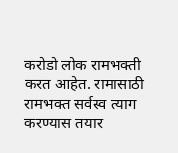करोडो लोक रामभक्ती करत आहेत. रामासाठी रामभक्त सर्वस्व त्याग करण्यास तयार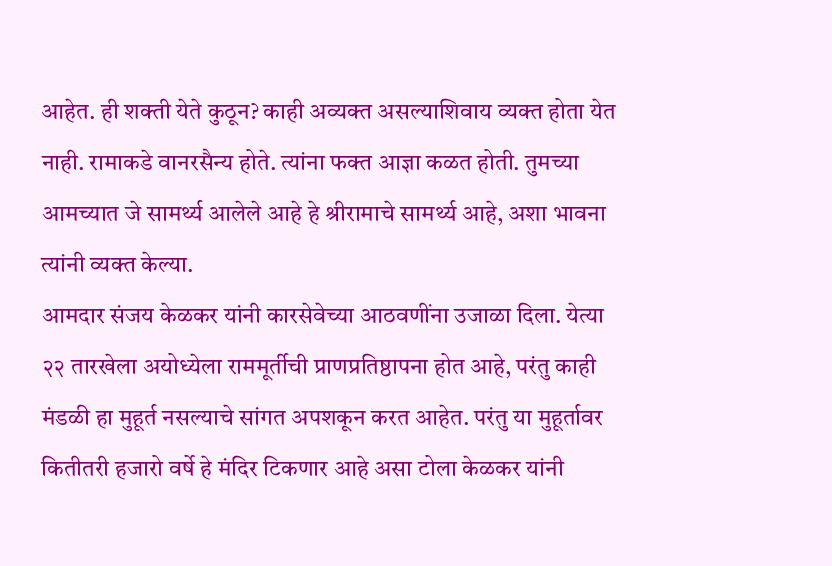आहेत. ही शक्ती येते कुठून? काही अव्यक्त असल्याशिवाय व्यक्त होता येत नाही. रामाकडे वानरसैन्य होते. त्यांना फक्त आज्ञा कळत होती. तुमच्या आमच्यात जे सामर्थ्य आलेले आहे हे श्रीरामाचे सामर्थ्य आहे, अशा भावना त्यांनी व्यक्त केल्या.
आमदार संजय केळकर यांनी कारसेवेच्या आठवणींना उजाळा दिला. येत्या २२ तारखेला अयोध्येला राममूर्तीची प्राणप्रतिष्ठापना होत आहे, परंतु काही मंडळी हा मुहूर्त नसल्याचे सांगत अपशकून करत आहेत. परंतु या मुहूर्तावर कितीतरी हजारो वर्षे हे मंदिर टिकणार आहे असा टोला केळकर यांनी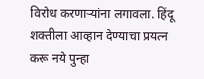विरोध करणाऱ्यांना लगावला. हिंदू शक्तीला आव्हान देण्याचा प्रयत्न करू नये पुन्हा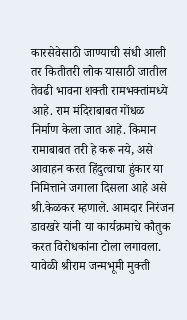कारसेवेसाठी जाण्याची संधी आली तर कितीतरी लोक यासाठी जातील तेवढी भावना शक्ती रामभक्तांमध्ये आहे. राम मंदिराबाबत गोंधळ निर्माण केला जात आहे. किमान रामाबाबत तरी हे करू नये, असे आवाहन करत हिंदुत्वाचा हुंकार या निमित्ताने जगाला दिसला आहे असे श्री.केळकर म्हणाले. आमदार निरंजन डावखरे यांनी या कार्यक्रमाचे कौतुक करत विरोधकांना टोला लगावला.
यावेळी श्रीराम जन्मभूमी मुक्ती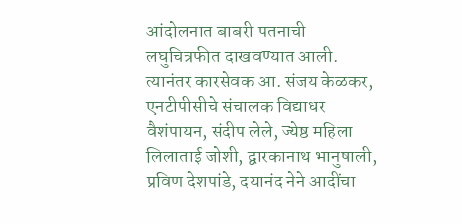आंदोलनात बाबरी पतनाची लघुचित्रफीत दाखवण्यात आली. त्यानंतर कारसेवक आ. संजय केळकर, एनटीपीसीचे संचालक विद्याधर वैशंपायन, संदीप लेले, ज्येष्ठ महिला लिलाताई जोशी, द्वारकानाथ भानुषाली, प्रविण देशपांडे, दयानंद नेने आदींचा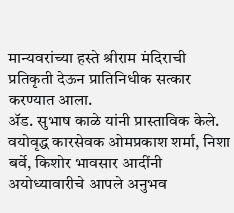मान्यवरांच्या हस्ते श्रीराम मंदिराची प्रतिकृती देऊन प्रातिनिधीक सत्कार करण्यात आला.
ॲड. सुभाष काळे यांनी प्रास्ताविक केले. वयोवृद्ध कारसेवक ओमप्रकाश शर्मा, निशा बर्वे, किशोर भावसार आदींनी अयोध्यावारीचे आपले अनुभव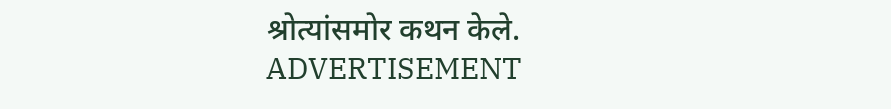श्रोत्यांसमोर कथन केले.
ADVERTISEMENT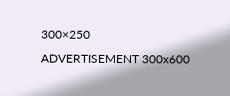300×250
ADVERTISEMENT 300x600